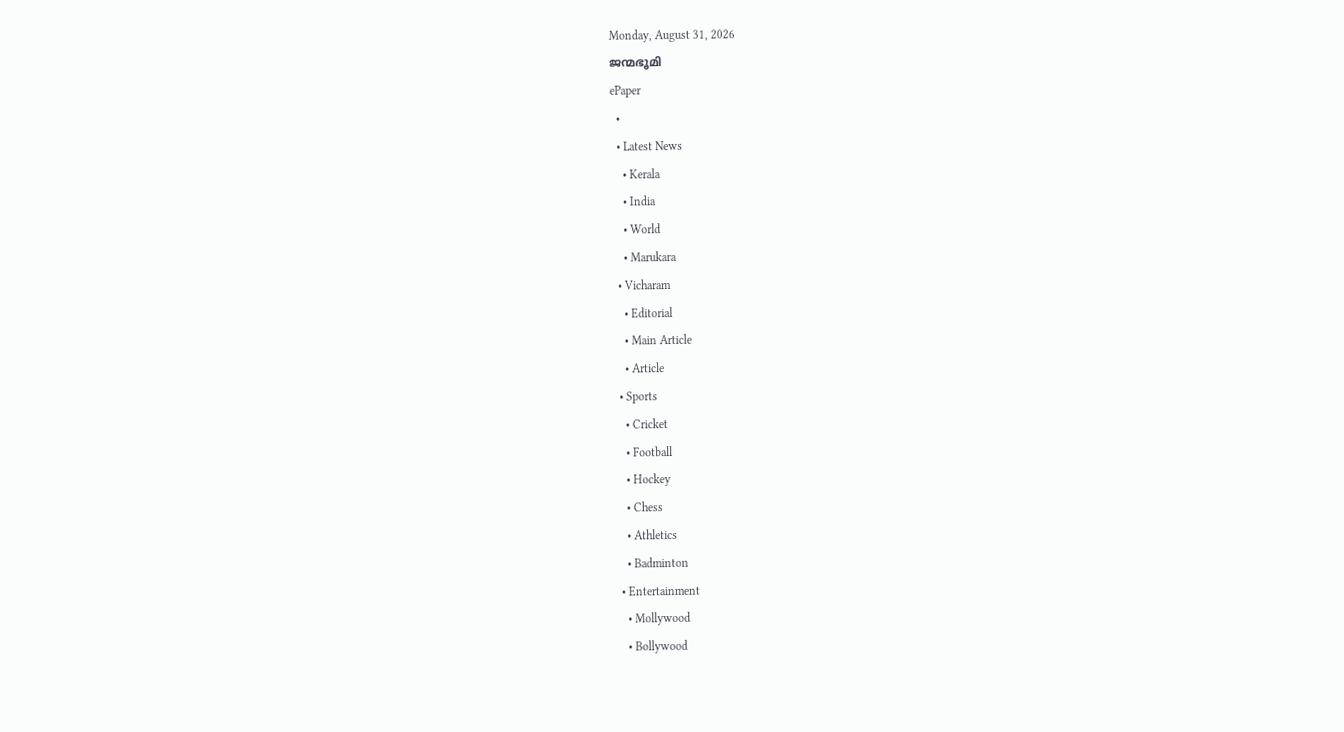Monday, August 31, 2026
ജന്മഭൂമി
ePaper
  •
  • Latest News
    • Kerala
    • India
    • World
    • Marukara
  • Vicharam
    • Editorial
    • Main Article
    • Article
  • Sports
    • Cricket
    • Football
    • Hockey
    • Chess
    • Athletics
    • Badminton
  • Entertainment
    • Mollywood
    • Bollywood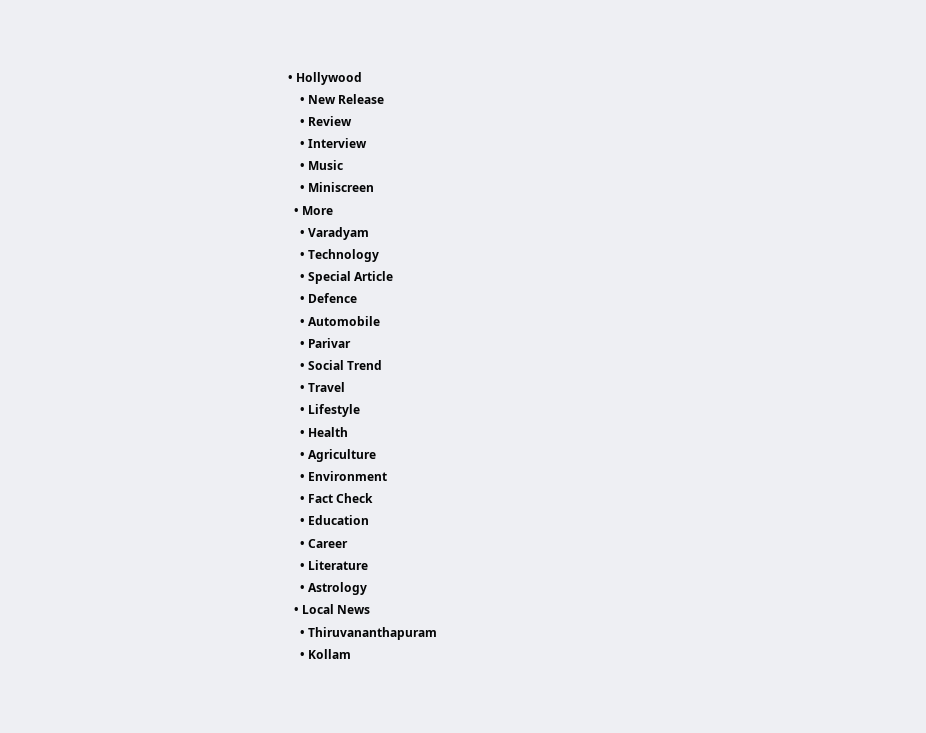• Hollywood
    • New Release
    • Review
    • Interview
    • Music
    • Miniscreen
  • More
    • Varadyam
    • Technology
    • Special Article
    • Defence
    • Automobile
    • Parivar
    • Social Trend
    • Travel
    • Lifestyle
    • Health
    • Agriculture
    • Environment
    • Fact Check
    • Education
    • Career
    • Literature
    • Astrology
  • Local News
    • Thiruvananthapuram
    • Kollam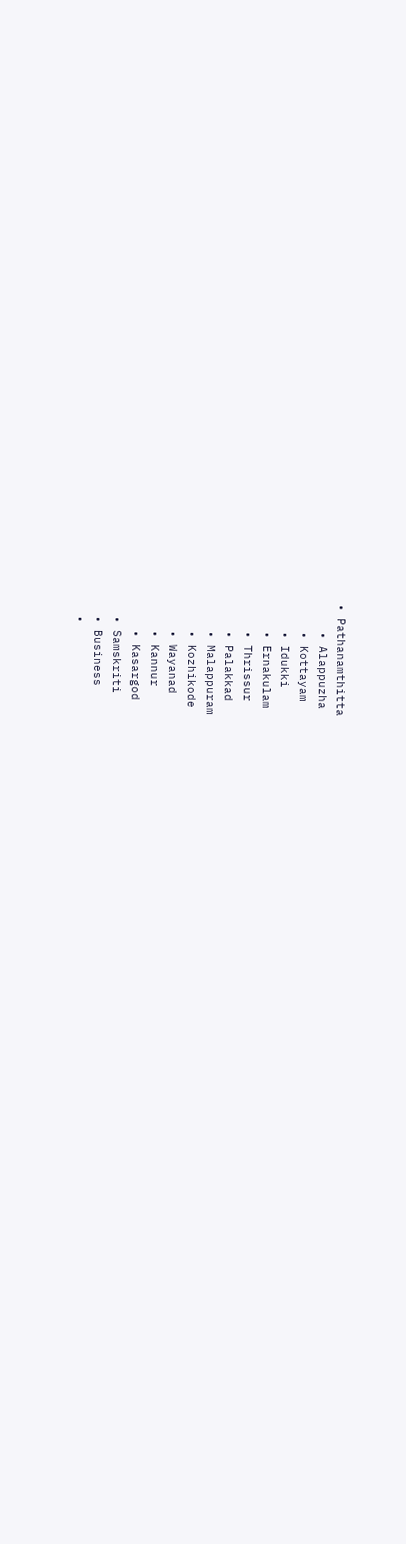• Pathanamthitta
    • Alappuzha
    • Kottayam
    • Idukki
    • Ernakulam
    • Thrissur
    • Palakkad
    • Malappuram
    • Kozhikode
    • Wayanad
    • Kannur
    • Kasargod
  • Samskriti
  • Business
  •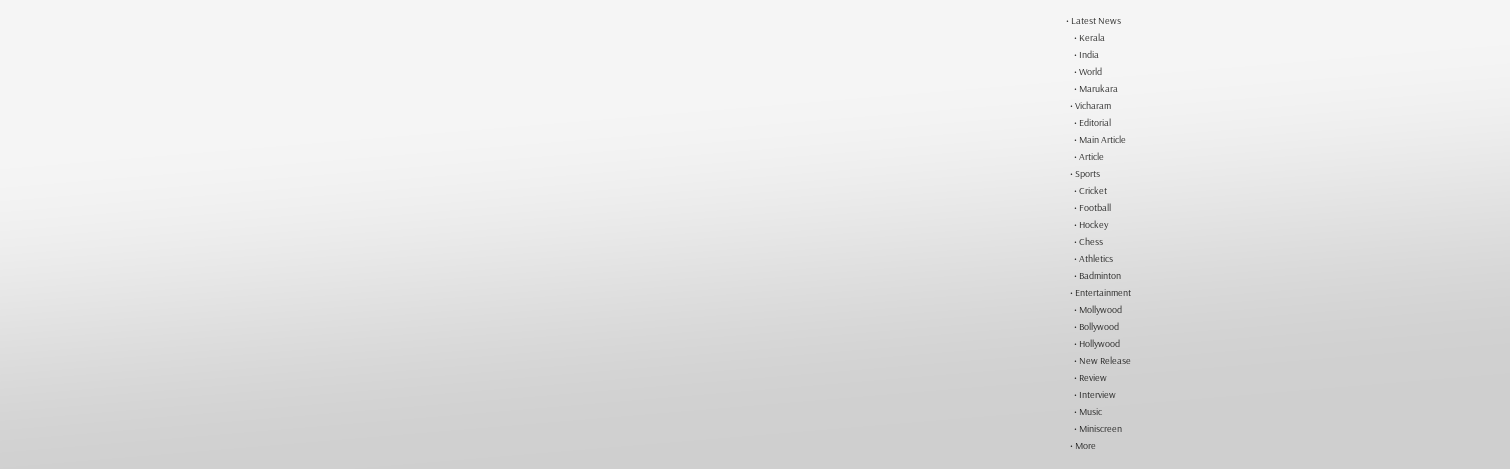• Latest News
    • Kerala
    • India
    • World
    • Marukara
  • Vicharam
    • Editorial
    • Main Article
    • Article
  • Sports
    • Cricket
    • Football
    • Hockey
    • Chess
    • Athletics
    • Badminton
  • Entertainment
    • Mollywood
    • Bollywood
    • Hollywood
    • New Release
    • Review
    • Interview
    • Music
    • Miniscreen
  • More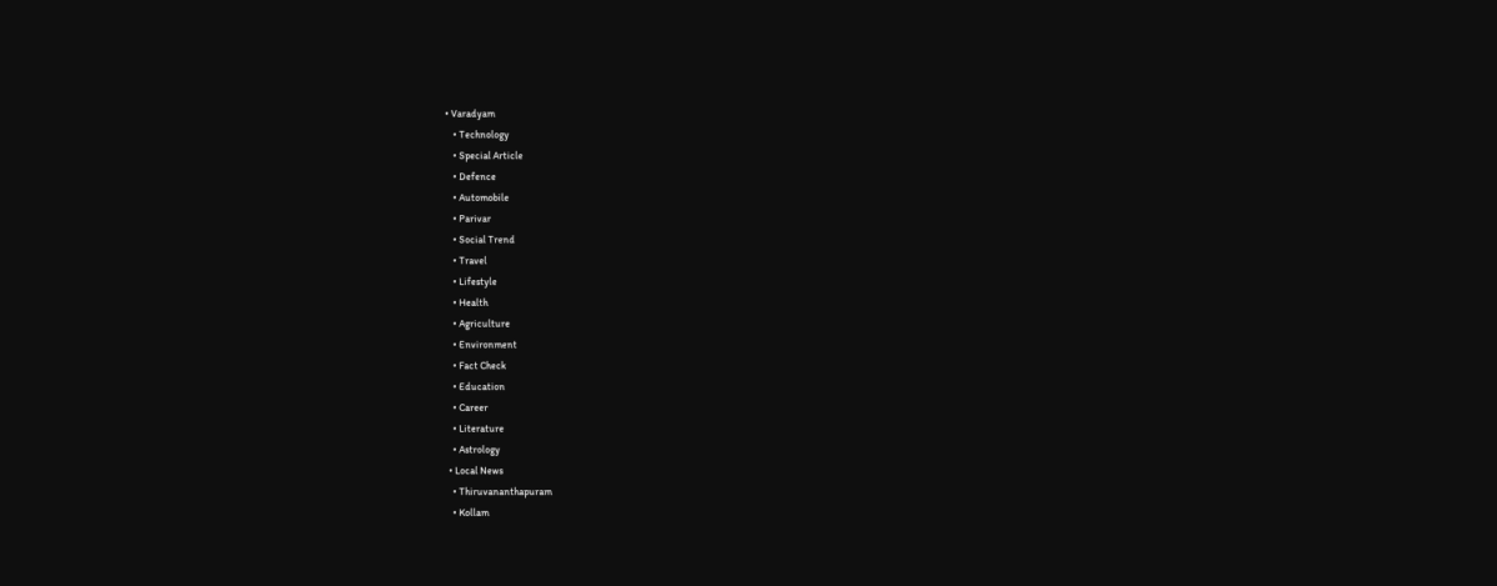• Varadyam
    • Technology
    • Special Article
    • Defence
    • Automobile
    • Parivar
    • Social Trend
    • Travel
    • Lifestyle
    • Health
    • Agriculture
    • Environment
    • Fact Check
    • Education
    • Career
    • Literature
    • Astrology
  • Local News
    • Thiruvananthapuram
    • Kollam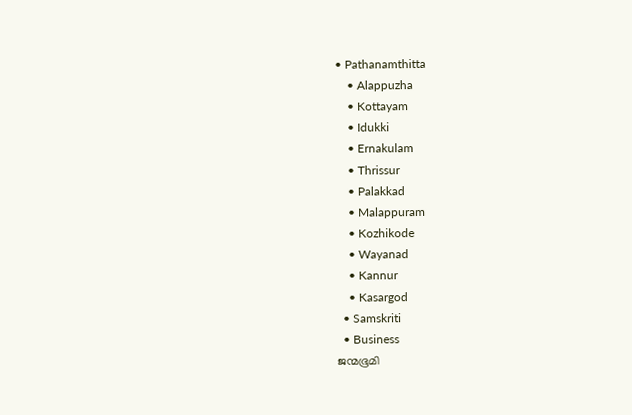• Pathanamthitta
    • Alappuzha
    • Kottayam
    • Idukki
    • Ernakulam
    • Thrissur
    • Palakkad
    • Malappuram
    • Kozhikode
    • Wayanad
    • Kannur
    • Kasargod
  • Samskriti
  • Business
ജന്മഭൂമി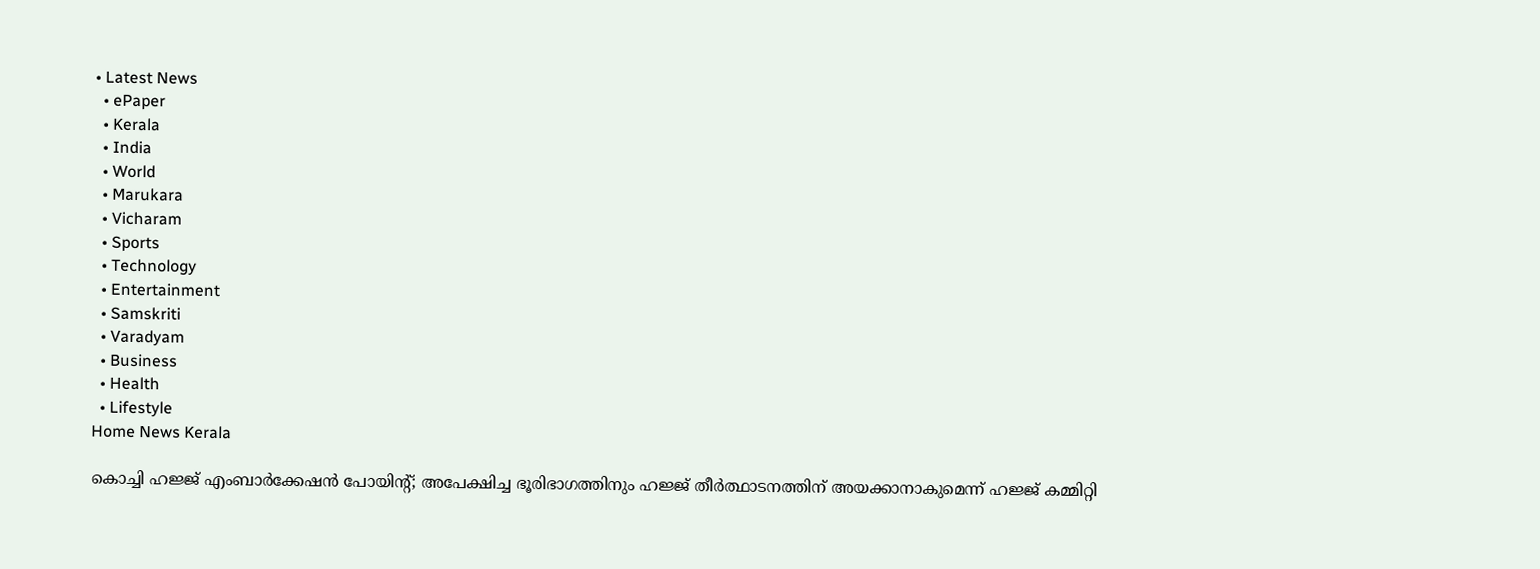• Latest News
  • ePaper
  • Kerala
  • India
  • World
  • Marukara
  • Vicharam
  • Sports
  • Technology
  • Entertainment
  • Samskriti
  • Varadyam
  • Business
  • Health
  • Lifestyle
Home News Kerala

കൊച്ചി ഹജ്ജ് എംബാര്‍ക്കേഷന്‍ പോയിന്റ്; അപേക്ഷിച്ച ഭൂരിഭാഗത്തിനും ഹജ്ജ് തീര്‍ത്ഥാടനത്തിന് അയക്കാനാകുമെന്ന് ഹജ്ജ് കമ്മിറ്റി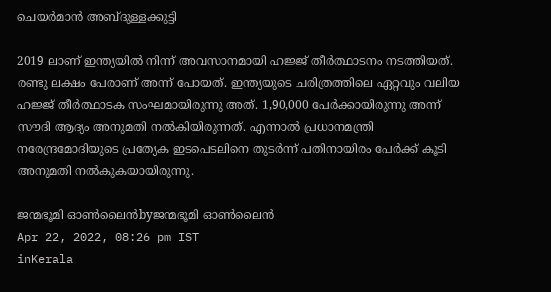ചെയര്‍മാന്‍ അബ്ദുള്ളക്കുട്ടി

2019 ലാണ് ഇന്ത്യയില്‍ നിന്ന് അവസാനമായി ഹജ്ജ് തീര്‍ത്ഥാടനം നടത്തിയത്. രണ്ടു ലക്ഷം പേരാണ് അന്ന് പോയത്. ഇന്ത്യയുടെ ചരിത്രത്തിലെ ഏറ്റവും വലിയ ഹജ്ജ് തീര്‍ത്ഥാടക സംഘമായിരുന്നു അത്. 1,90,000 പേര്‍ക്കായിരുന്നു അന്ന് സൗദി ആദ്യം അനുമതി നല്‍കിയിരുന്നത്. എന്നാല്‍ പ്രധാനമന്ത്രി നരേന്ദ്രമോദിയുടെ പ്രത്യേക ഇടപെടലിനെ തുടര്‍ന്ന് പതിനായിരം പേര്‍ക്ക് കൂടി അനുമതി നല്‍കുകയായിരുന്നു.

ജന്മഭൂമി ഓണ്‍ലൈന്‍byജന്മഭൂമി ഓണ്‍ലൈന്‍
Apr 22, 2022, 08:26 pm IST
inKerala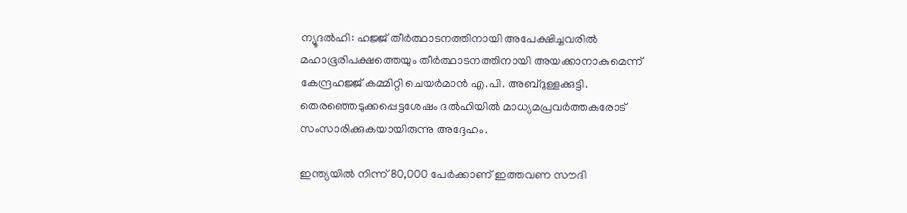ന്യൂദല്‍ഹി: ഹജ്ജ് തീര്‍ത്ഥാടനത്തിനായി അപേക്ഷിച്ചവരില്‍ മഹാഭൂരിപക്ഷത്തെയും തീര്‍ത്ഥാടനത്തിനായി അയക്കാനാകുമെന്ന് കേന്ദ്രഹജ്ജ് കമ്മിറ്റി ചെയര്‍മാന്‍ എ.പി. അബ്ദുള്ളക്കുട്ടി. തെരഞ്ഞെടുക്കപ്പെട്ടശേഷം ദല്‍ഹിയില്‍ മാധ്യമപ്രവര്‍ത്തകരോട് സംസാരിക്കുകയായിരുന്നു അദ്ദേഹം.

ഇന്ത്യയില്‍ നിന്ന് 80,000 പേര്‍ക്കാണ് ഇത്തവണ സൗദി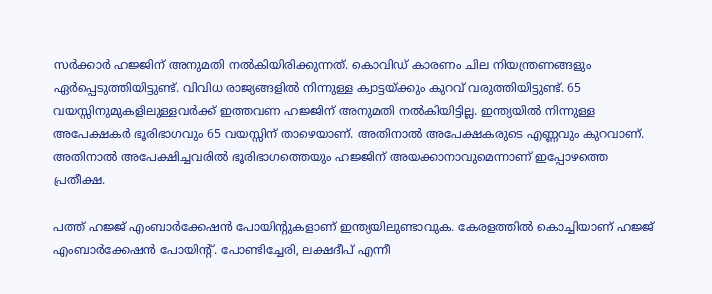സര്‍ക്കാര്‍ ഹജ്ജിന് അനുമതി നല്‍കിയിരിക്കുന്നത്. കൊവിഡ് കാരണം ചില നിയന്ത്രണങ്ങളും ഏര്‍പ്പെടുത്തിയിട്ടുണ്ട്. വിവിധ രാജ്യങ്ങളില്‍ നിന്നുള്ള ക്വാട്ടയ്‌ക്കും കുറവ് വരുത്തിയിട്ടുണ്ട്. 65 വയസ്സിനുമുകളിലുള്ളവര്‍ക്ക് ഇത്തവണ ഹജ്ജിന് അനുമതി നല്‍കിയിട്ടില്ല. ഇന്ത്യയില്‍ നിന്നുള്ള അപേക്ഷകര്‍ ഭൂരിഭാഗവും 65 വയസ്സിന് താഴെയാണ്. അതിനാല്‍ അപേക്ഷകരുടെ എണ്ണവും കുറവാണ്. അതിനാല്‍ അപേക്ഷിച്ചവരില്‍ ഭൂരിഭാഗത്തെയും ഹജ്ജിന് അയക്കാനാവുമെന്നാണ് ഇപ്പോഴത്തെ പ്രതീക്ഷ.

പത്ത് ഹജ്ജ് എംബാര്‍ക്കേഷന്‍ പോയിന്റുകളാണ് ഇന്ത്യയിലുണ്ടാവുക. കേരളത്തില്‍ കൊച്ചിയാണ് ഹജ്ജ് എംബാര്‍ക്കേഷന്‍ പോയിന്റ്. പോണ്ടിച്ചേരി, ലക്ഷദീപ് എന്നീ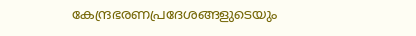കേന്ദ്രഭരണപ്രദേശങ്ങളുടെയും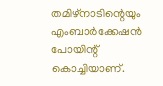തമിഴ്‌നാടിന്റെയും എംബാര്‍ക്കേഷന്‍ പോയിന്റ് കൊച്ചിയാണ്.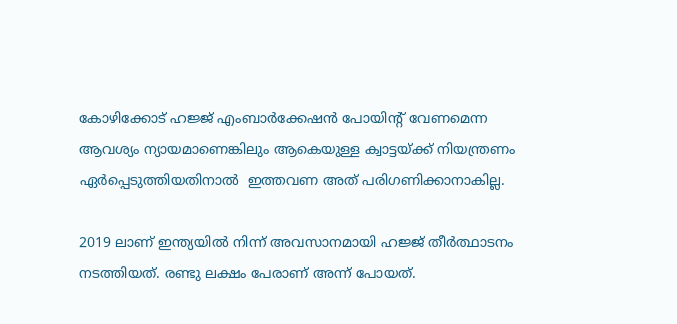കോഴിക്കോട് ഹജ്ജ് എംബാര്‍ക്കേഷന്‍ പോയിന്റ് വേണമെന്ന ആവശ്യം ന്യായമാണെങ്കിലും ആകെയുള്ള ക്വാട്ടയ്‌ക്ക് നിയന്ത്രണം ഏര്‍പ്പെടുത്തിയതിനാല്‍  ഇത്തവണ അത് പരിഗണിക്കാനാകില്ല.

2019 ലാണ് ഇന്ത്യയില്‍ നിന്ന് അവസാനമായി ഹജ്ജ് തീര്‍ത്ഥാടനം നടത്തിയത്. രണ്ടു ലക്ഷം പേരാണ് അന്ന് പോയത്.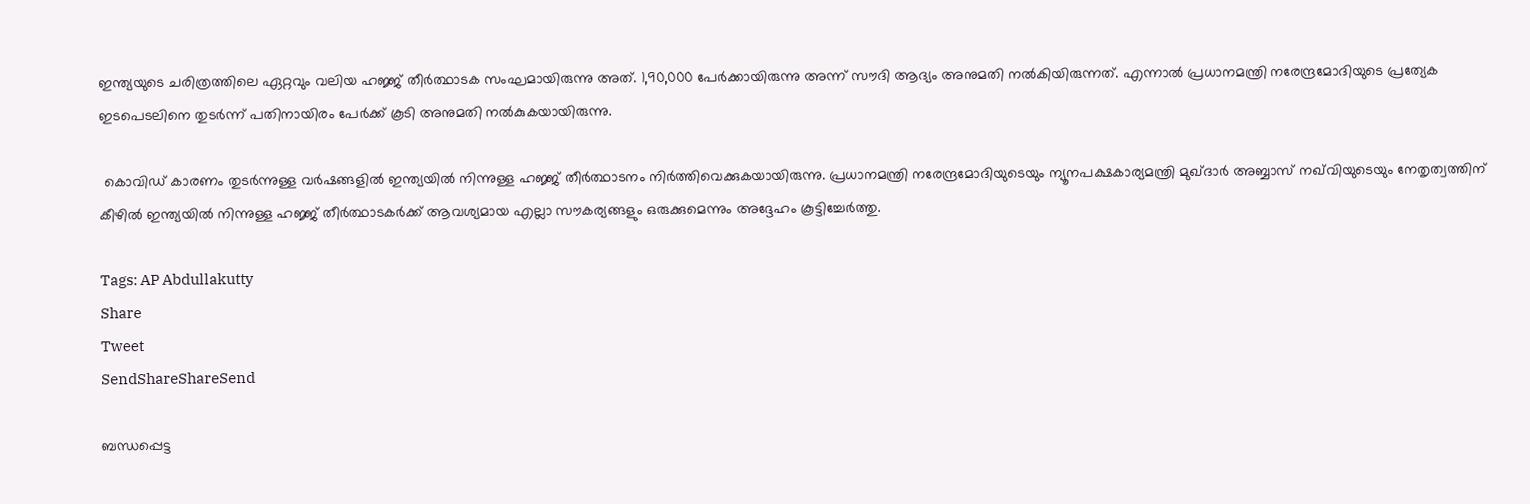ഇന്ത്യയുടെ ചരിത്രത്തിലെ ഏറ്റവും വലിയ ഹജ്ജ് തീര്‍ത്ഥാടക സംഘമായിരുന്നു അത്. 1,90,000 പേര്‍ക്കായിരുന്നു അന്ന് സൗദി ആദ്യം അനുമതി നല്‍കിയിരുന്നത്. എന്നാല്‍ പ്രധാനമന്ത്രി നരേന്ദ്രമോദിയുടെ പ്രത്യേക ഇടപെടലിനെ തുടര്‍ന്ന് പതിനായിരം പേര്‍ക്ക് കൂടി അനുമതി നല്‍കുകയായിരുന്നു.

 കൊവിഡ് കാരണം തുടര്‍ന്നുള്ള വര്‍ഷങ്ങളില്‍ ഇന്ത്യയില്‍ നിന്നുള്ള ഹജ്ജ് തീര്‍ത്ഥാടനം നിര്‍ത്തിവെക്കുകയായിരുന്നു. പ്രധാനമന്ത്രി നരേന്ദ്രമോദിയുടെയും ന്യൂനപക്ഷകാര്യമന്ത്രി മുഖ്ദാര്‍ അബ്ബാസ് നഖ്‌വിയുടെയും നേതൃത്വത്തിന് കീഴില്‍ ഇന്ത്യയില്‍ നിന്നുള്ള ഹജ്ജ് തീര്‍ത്ഥാടകര്‍ക്ക് ആവശ്യമായ എല്ലാ സൗകര്യങ്ങളും ഒരുക്കുമെന്നും അദ്ദേഹം കൂട്ടിച്ചേര്‍ത്തു.

Tags: AP Abdullakutty
Share
Tweet
SendShareShareSend

ബന്ധപ്പെട്ട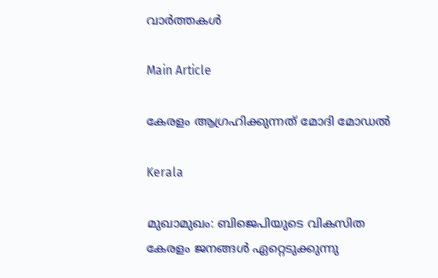വാര്‍ത്തകള്‍

Main Article

കേരളം ആഗ്രഹിക്കുന്നത് മോദി മോഡല്‍

Kerala

മുഖാമുഖം: ബിജെപിയുടെ വികസിത കേരളം ജനങ്ങള്‍ ഏറ്റെടുക്കുന്നു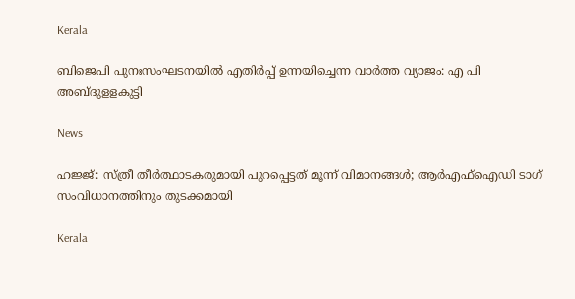Kerala

ബിജെപി പുനഃസംഘടനയില്‍ എതിര്‍പ്പ് ഉന്നയിച്ചെന്ന വാര്‍ത്ത വ്യാജം: എ പി അബ്ദുളളകുട്ടി

News

ഹജ്ജ്: സ്ത്രീ തീര്‍ത്ഥാടകരുമായി പുറപ്പെട്ടത് മൂന്ന് വിമാനങ്ങള്‍; ആര്‍എഫ്‌ഐഡി ടാഗ് സംവിധാനത്തിനും തുടക്കമായി

Kerala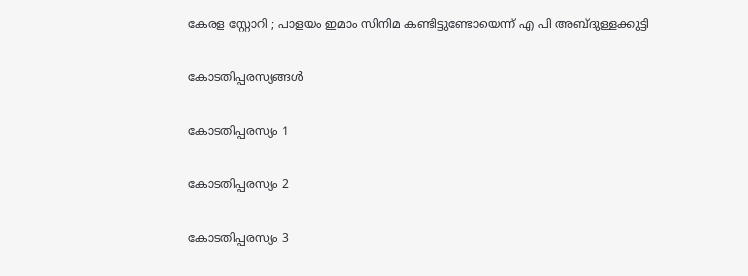കേരള സ്റ്റോറി ; പാളയം ഇമാം സിനിമ കണ്ടിട്ടുണ്ടോയെന്ന് എ പി അബ്ദുള്ളക്കുട്ടി

കോടതിപ്പരസ്യങ്ങള്‍

കോടതിപ്പരസ്യം 1

കോടതിപ്പരസ്യം 2

കോടതിപ്പരസ്യം 3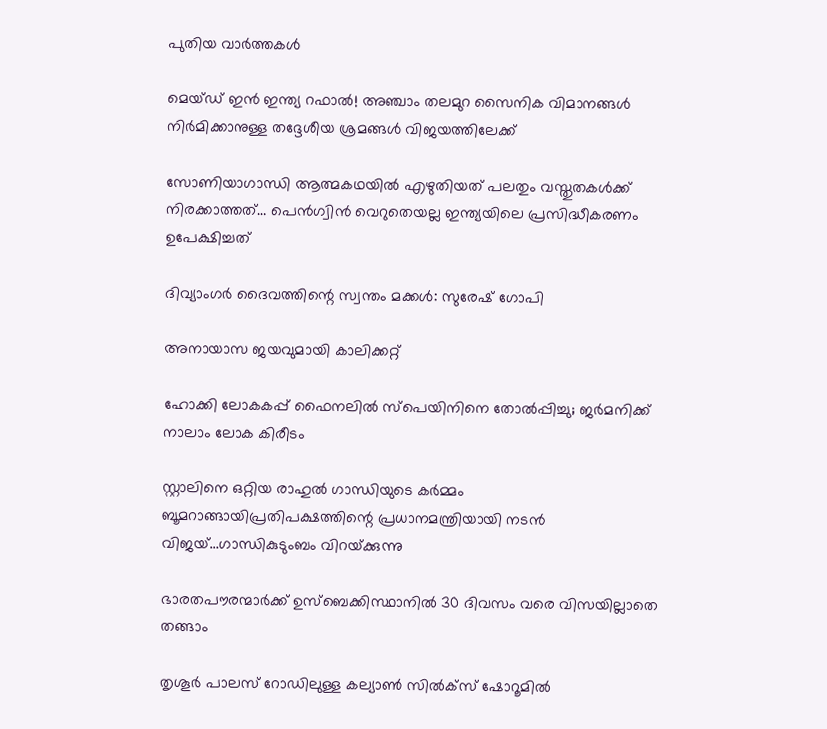പുതിയ വാര്‍ത്തകള്‍

മെയ്ഡ് ഇന്‍ ഇന്ത്യ റഫാല്‍! അഞ്ചാം തലമുറ സൈനിക വിമാനങ്ങള്‍ നിര്‍മിക്കാനുള്ള തദ്ദേശീയ ശ്രമങ്ങള്‍ വിജയത്തിലേക്ക്

സോണിയാഗാന്ധി ആത്മകഥയില്‍ എഴുതിയത് പലതും വസ്തുതകള്‍ക്ക് നിരക്കാത്തത്… പെന്‍ഗ്വിന്‍ വെറുതെയല്ല ഇന്ത്യയിലെ പ്രസിദ്ധീകരണം ഉപേക്ഷിച്ചത്

ദിവ്യാംഗര്‍ ദൈവത്തിന്റെ സ്വന്തം മക്കള്‍: സുരേഷ് ഗോപി

അനായാസ ജയവുമായി കാലിക്കറ്റ്

ഹോക്കി ലോകകപ്പ് ഫൈനലില്‍ സ്‌പെയിനിനെ തോല്‍പ്പിച്ചു; ജര്‍മനിക്ക് നാലാം ലോക കിരീടം

സ്റ്റാലിനെ ഒറ്റിയ രാഹുല്‍ ഗാന്ധിയുടെ കര്‍മ്മം ബൂമറാങ്ങായിപ്രതിപക്ഷത്തിന്റെ പ്രധാനമന്ത്രിയായി നടന്‍ വിജയ്…ഗാന്ധികുടുംബം വിറയ്‌ക്കുന്നു

ഭാരതപൗരന്മാര്‍ക്ക് ഉസ്ബെക്കിസ്ഥാനില്‍ 30 ദിവസം വരെ വിസയില്ലാതെ തങ്ങാം

തൃശൂര്‍ പാലസ് റോഡിലുള്ള കല്യാണ്‍ സില്‍ക്‌സ് ഷോറൂമില്‍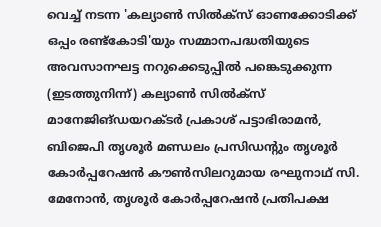വെച്ച് നടന്ന 'കല്യാണ്‍ സില്‍ക്‌സ് ഓണക്കോടിക്ക് ഒപ്പം രണ്ട്‌കോടി'യും സമ്മാനപദ്ധതിയുടെ അവസാനഘട്ട നറുക്കെടുപ്പില്‍ പങ്കെടുക്കുന്ന (ഇടത്തുനിന്ന്) കല്യാണ്‍ സില്‍ക്‌സ് മാനേജിങ്ഡയറക്ടര്‍ പ്രകാശ് പട്ടാഭിരാമന്‍, ബിജെപി തൃശൂര്‍ മണ്ഡലം പ്രസിഡന്റും തൃശൂര്‍ കോര്‍പ്പറേഷന്‍ കൗണ്‍സിലറുമായ രഘുനാഥ് സി. മേനോന്‍, തൃശൂര്‍ കോര്‍പ്പറേഷന്‍ പ്രതിപക്ഷ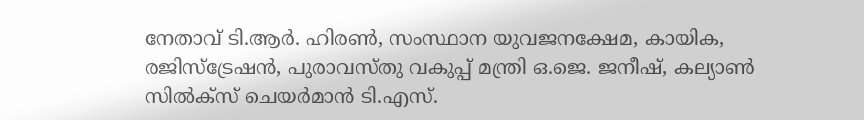നേതാവ് ടി.ആര്‍. ഹിരണ്‍, സംസ്ഥാന യുവജനക്ഷേമ, കായിക, രജിസ്‌ട്രേഷന്‍, പുരാവസ്തു വകുപ്പ് മന്ത്രി ഒ.ജെ. ജനീഷ്, കല്യാണ്‍ സില്‍ക്‌സ് ചെയര്‍മാന്‍ ടി.എസ്.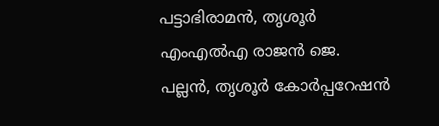പട്ടാഭിരാമന്‍, തൃശൂര്‍ എംഎല്‍എ രാജന്‍ ജെ. പല്ലന്‍, തൃശൂര്‍ കോര്‍പ്പറേഷന്‍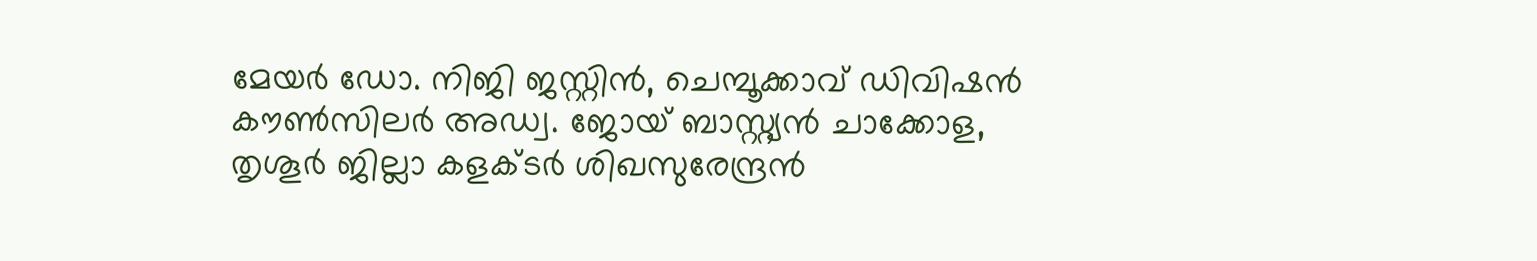മേയര്‍ ഡോ. നിജി ജസ്റ്റിന്‍, ചെമ്പൂക്കാവ് ഡിവിഷന്‍ കൗണ്‍സിലര്‍ അഡ്വ. ജോയ് ബാസ്റ്റ്യന്‍ ചാക്കോള, തൃശൂര്‍ ജില്ലാ കളക്ടര്‍ ശിഖസുരേന്ദ്രന്‍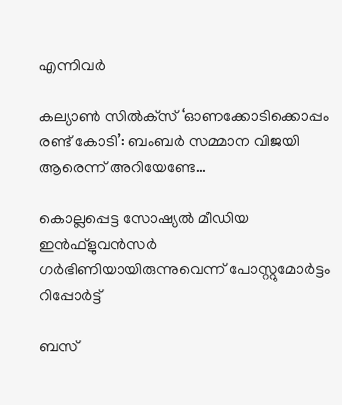എന്നിവര്‍

കല്യാണ്‍ സില്‍ക്‌സ് ‘ഓണക്കോടിക്കൊപ്പം രണ്ട് കോടി’: ബംബര്‍ സമ്മാന വിജയി ആരെന്ന് അറിയേണ്ടേ…

കൊല്ലപ്പെട്ട സോഷ്യല്‍ മീഡിയ ഇന്‍ഫ്‌ളുവന്‍സര്‍ ഗര്‍ഭിണിയായിരുന്നുവെന്ന് പോസ്റ്റുമോര്‍ട്ടം റിപ്പോര്‍ട്ട്

ബസ്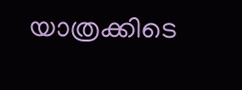യാത്രക്കിടെ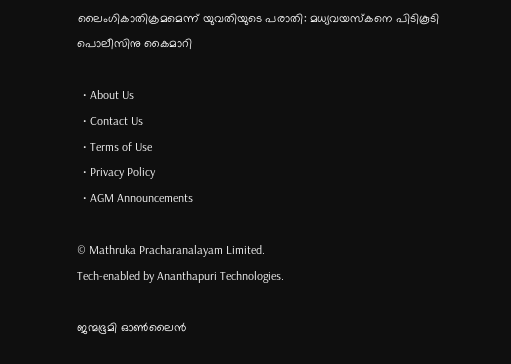ലൈംഗികാതിക്രമമെന്ന് യുവതിയുടെ പരാതി: മധ്യവയസ്‌കനെ പിടികൂടി പൊലീസിനു കൈമാറി

  • About Us
  • Contact Us
  • Terms of Use
  • Privacy Policy
  • AGM Announcements

© Mathruka Pracharanalayam Limited.
Tech-enabled by Ananthapuri Technologies.

ജന്മഭൂമി ഓണ്‍ലൈന്‍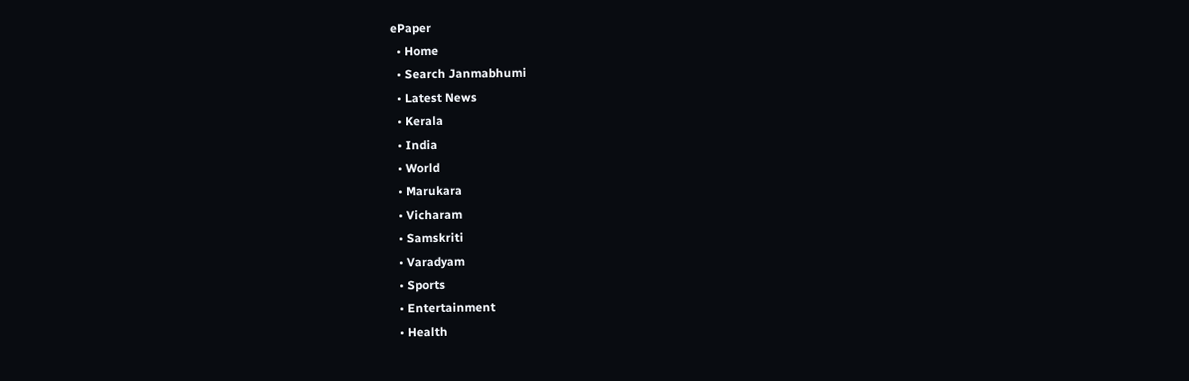ePaper
  • Home
  • Search Janmabhumi
  • Latest News
  • Kerala
  • India
  • World
  • Marukara
  • Vicharam
  • Samskriti
  • Varadyam
  • Sports
  • Entertainment
  • Health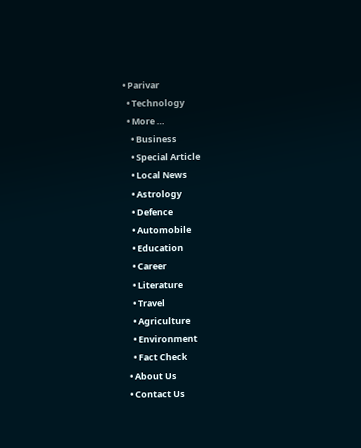• Parivar
  • Technology
  • More …
    • Business
    • Special Article
    • Local News
    • Astrology
    • Defence
    • Automobile
    • Education
    • Career
    • Literature
    • Travel
    • Agriculture
    • Environment
    • Fact Check
  • About Us
  • Contact Us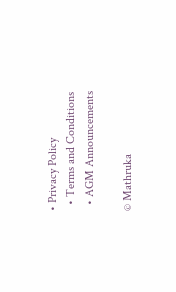• Privacy Policy
  • Terms and Conditions
  • AGM Announcements

© Mathruka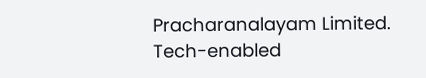Pracharanalayam Limited.
Tech-enabled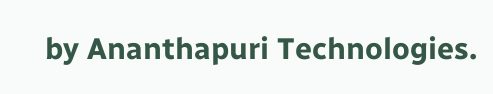by Ananthapuri Technologies.